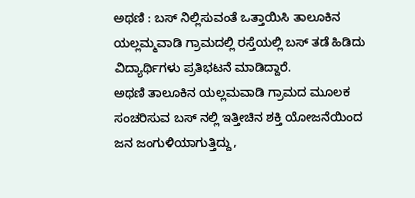ಅಥಣಿ : ಬಸ್ ನಿಲ್ಲಿಸುವಂತೆ ಒತ್ತಾಯಿಸಿ ತಾಲೂಕಿನ ಯಲ್ಲಮ್ಮವಾಡಿ ಗ್ರಾಮದಲ್ಲಿ ರಸ್ತೆಯಲ್ಲಿ ಬಸ್ ತಡೆ ಹಿಡಿದು ವಿದ್ಯಾರ್ಥಿಗಳು ಪ್ರತಿಭಟನೆ ಮಾಡಿದ್ದಾರೆ.
ಅಥಣಿ ತಾಲೂಕಿನ ಯಲ್ಲಮವಾಡಿ ಗ್ರಾಮದ ಮೂಲಕ ಸಂಚರಿಸುವ ಬಸ್ ನಲ್ಲಿ ಇತ್ತೀಚಿನ ಶಕ್ತಿ ಯೋಜನೆಯಿಂದ ಜನ ಜಂಗುಳಿಯಾಗುತ್ತಿದ್ದು,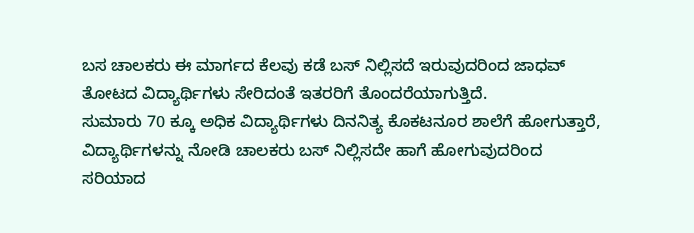ಬಸ ಚಾಲಕರು ಈ ಮಾರ್ಗದ ಕೆಲವು ಕಡೆ ಬಸ್ ನಿಲ್ಲಿಸದೆ ಇರುವುದರಿಂದ ಜಾಧವ್ ತೋಟದ ವಿದ್ಯಾರ್ಥಿಗಳು ಸೇರಿದಂತೆ ಇತರರಿಗೆ ತೊಂದರೆಯಾಗುತ್ತಿದೆ.
ಸುಮಾರು 70 ಕ್ಕೂ ಅಧಿಕ ವಿದ್ಯಾರ್ಥಿಗಳು ದಿನನಿತ್ಯ ಕೊಕಟನೂರ ಶಾಲೆಗೆ ಹೋಗುತ್ತಾರೆ, ವಿದ್ಯಾರ್ಥಿಗಳನ್ನು ನೋಡಿ ಚಾಲಕರು ಬಸ್ ನಿಲ್ಲಿಸದೇ ಹಾಗೆ ಹೋಗುವುದರಿಂದ ಸರಿಯಾದ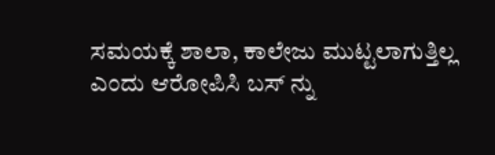ಸಮಯಕ್ಕೆ ಶಾಲಾ, ಕಾಲೇಜು ಮುಟ್ಟಲಾಗುತ್ತಿಲ್ಲ ಎಂದು ಆರೋಪಿಸಿ ಬಸ್ ನ್ನು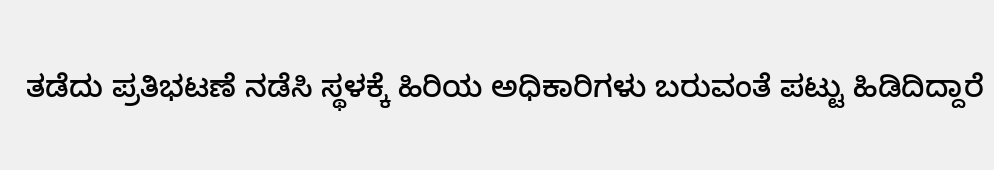ತಡೆದು ಪ್ರತಿಭಟಣೆ ನಡೆಸಿ ಸ್ಥಳಕ್ಕೆ ಹಿರಿಯ ಅಧಿಕಾರಿಗಳು ಬರುವಂತೆ ಪಟ್ಟು ಹಿಡಿದಿದ್ದಾರೆ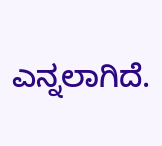ಎನ್ನಲಾಗಿದೆ.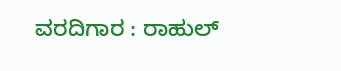ವರದಿಗಾರ : ರಾಹುಲ್